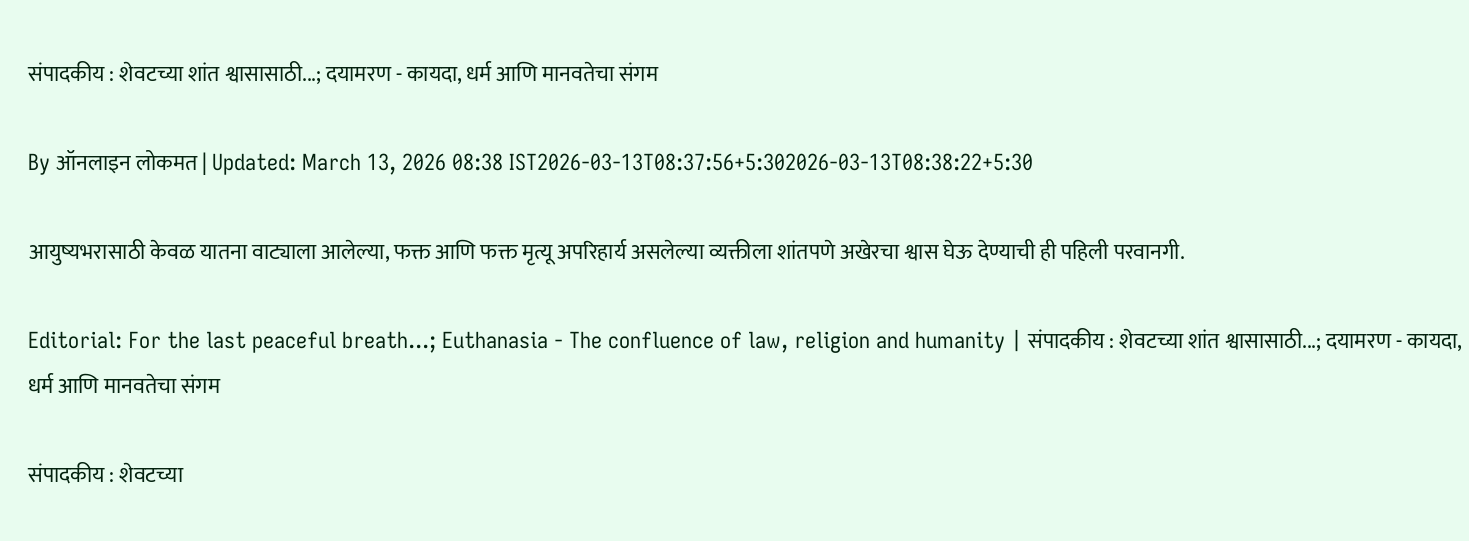संपादकीय : शेवटच्या शांत श्वासासाठी...; दयामरण - कायदा, धर्म आणि मानवतेचा संगम

By ऑनलाइन लोकमत | Updated: March 13, 2026 08:38 IST2026-03-13T08:37:56+5:302026-03-13T08:38:22+5:30

आयुष्यभरासाठी केवळ यातना वाट्याला आलेल्या, फक्त आणि फक्त मृत्यू अपरिहार्य असलेल्या व्यक्तीला शांतपणे अखेरचा श्वास घेऊ देण्याची ही पहिली परवानगी.

Editorial: For the last peaceful breath...; Euthanasia - The confluence of law, religion and humanity | संपादकीय : शेवटच्या शांत श्वासासाठी...; दयामरण - कायदा, धर्म आणि मानवतेचा संगम

संपादकीय : शेवटच्या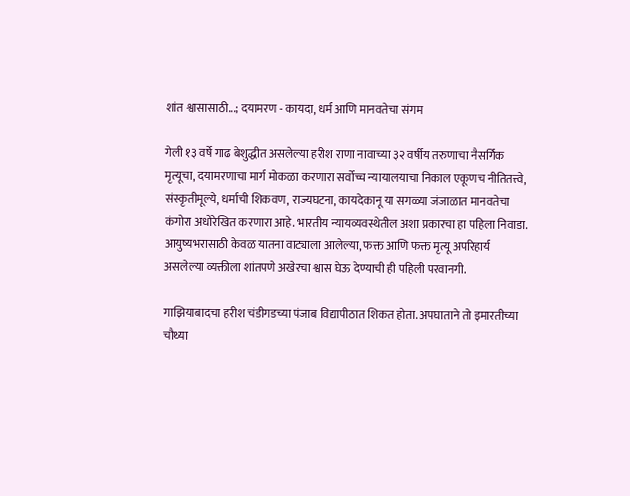शांत श्वासासाठी...; दयामरण - कायदा, धर्म आणि मानवतेचा संगम

गेली १३ वर्षे गाढ बेशुद्धीत असलेल्या हरीश राणा नावाच्या ३२ वर्षीय तरुणाचा नैसर्गिक मृत्यूचा, दयामरणाचा मार्ग मोकळा करणारा सर्वोच्च न्यायालयाचा निकाल एकूणच नीतितत्त्वे, संस्कृतीमूल्ये, धर्माची शिकवण, राज्यघटना, कायदेकानू या सगळ्या जंजाळात मानवतेचा कंगोरा अधोरेखित करणारा आहे. भारतीय न्यायव्यवस्थेतील अशा प्रकारचा हा पहिला निवाडा. आयुष्यभरासाठी केवळ यातना वाट्याला आलेल्या, फक्त आणि फक्त मृत्यू अपरिहार्य असलेल्या व्यक्तीला शांतपणे अखेरचा श्वास घेऊ देण्याची ही पहिली परवानगी.

गाझियाबादचा हरीश चंडीगडच्या पंजाब विद्यापीठात शिकत होता. अपघाताने तो इमारतीच्या चौथ्या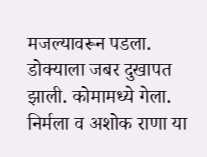मजल्यावरून पडला. डोक्याला जबर दुखापत झाली. कोमामध्ये गेला. निर्मला व अशोक राणा या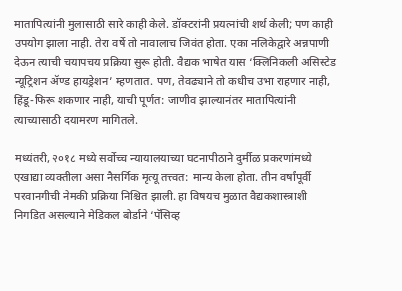मातापित्यांनी मुलासाठी सारे काही केले. डॉक्टरांनी प्रयत्नांची शर्थ केली; पण काही उपयोग झाला नाही. तेरा वर्षे तो नावालाच जिवंत होता. एका नलिकेद्वारे अन्नपाणी देऊन त्याची चयापचय प्रक्रिया सुरू होती. वैद्यक भाषेत यास ‘क्लिनिकली असिस्टेड न्यूट्रिशन ॲण्ड हायड्रेशन’ म्हणतात. पण, तेवढ्याने तो कधीच उभा राहणार नाही, हिंडू-फिरू शकणार नाही, याची पूर्णत: जाणीव झाल्यानंतर मातापित्यांनी त्याच्यासाठी दयामरण मागितले.

मध्यंतरी, २०१८ मध्ये सर्वोच्च न्यायालयाच्या घटनापीठाने दुर्मीळ प्रकरणांमध्ये एखाद्या व्यक्तीला असा नैसर्गिक मृत्यू तत्त्वत: मान्य केला होता. तीन वर्षांपूर्वी परवानगीची नेमकी प्रक्रिया निश्चित झाली. हा विषयच मुळात वैद्यकशास्त्राशी निगडित असल्याने मेडिकल बोर्डाने ‘पॅसिव्ह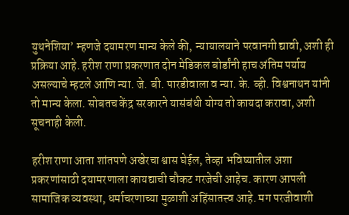युथनेशिया’ म्हणजे दयामरण मान्य केले की, न्यायालयाने परवानगी द्यावी, अशी ही प्रक्रिया आहे. हरीश राणा प्रकरणात दोन मेडिकल बोर्डांनी हाच अंतिम पर्याय असल्याचे म्हटले आणि न्या. जे. बी. पारडीवाला व न्या. के. व्ही. विश्वनाथन यांनी तो मान्य केला. सोबतच केंद्र सरकारने यासंबंधी योग्य तो कायदा करावा, अशी सूचनाही केली.

हरीश राणा आता शांतपणे अखेरचा श्वास घेईल, तेव्हा भविष्यातील अशा प्रकरणांसाठी दयामरणाला कायद्याची चौकट गरजेची आहेच. कारण आपली सामाजिक व्यवस्था, धर्माचरणाच्या मुळाशी अहिंसातत्त्व आहे. मग परजीवाशी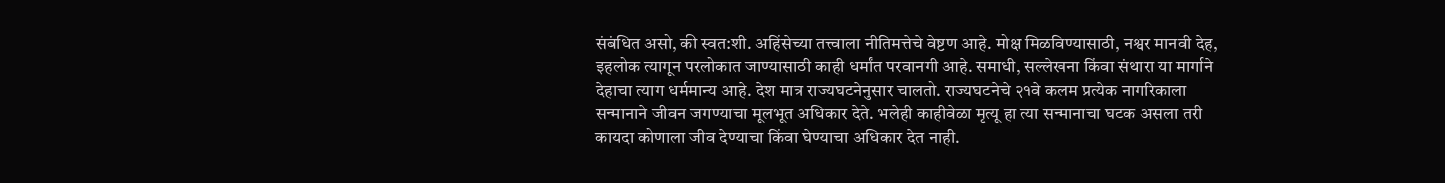संबंधित असो, की स्वत:शी. अहिंसेच्या तत्त्वाला नीतिमत्तेचे वेष्टण आहे. मोक्ष मिळविण्यासाठी, नश्वर मानवी देह, इहलोक त्यागून परलोकात जाण्यासाठी काही धर्मांत परवानगी आहे. समाधी, सल्लेखना किंवा संथारा या मार्गाने देहाचा त्याग धर्ममान्य आहे. देश मात्र राज्यघटनेनुसार चालतो. राज्यघटनेचे २१वे कलम प्रत्येक नागरिकाला सन्मानाने जीवन जगण्याचा मूलभूत अधिकार देते. भलेही काहीवेळा मृत्यू हा त्या सन्मानाचा घटक असला तरी कायदा कोणाला जीव देण्याचा किंवा घेण्याचा अधिकार देत नाही.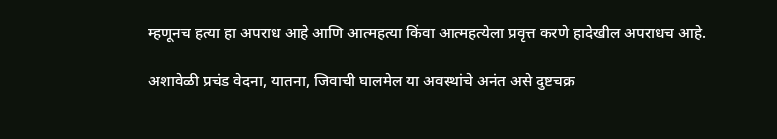म्हणूनच हत्या हा अपराध आहे आणि आत्महत्या किंवा आत्महत्येला प्रवृत्त करणे हादेखील अपराधच आहे.

अशावेळी प्रचंड वेदना, यातना, जिवाची घालमेल या अवस्थांचे अनंत असे दुष्टचक्र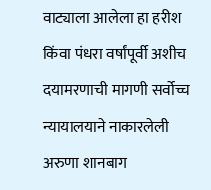वाट्याला आलेला हा हरीश किंवा पंधरा वर्षांपूर्वी अशीच दयामरणाची मागणी सर्वोच्च न्यायालयाने नाकारलेली अरुणा शानबाग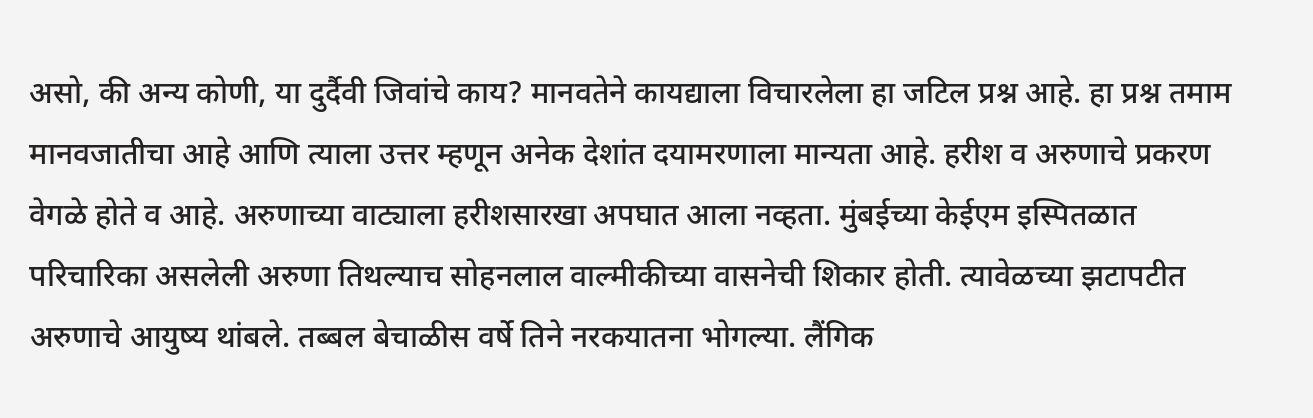असो, की अन्य कोणी, या दुर्दैवी जिवांचे काय? मानवतेने कायद्याला विचारलेला हा जटिल प्रश्न आहे. हा प्रश्न तमाम मानवजातीचा आहे आणि त्याला उत्तर म्हणून अनेक देशांत दयामरणाला मान्यता आहे. हरीश व अरुणाचे प्रकरण वेगळे होते व आहे. अरुणाच्या वाट्याला हरीशसारखा अपघात आला नव्हता. मुंबईच्या केईएम इस्पितळात परिचारिका असलेली अरुणा तिथल्याच सोहनलाल वाल्मीकीच्या वासनेची शिकार होती. त्यावेळच्या झटापटीत अरुणाचे आयुष्य थांबले. तब्बल बेचाळीस वर्षे तिने नरकयातना भोगल्या. लैंगिक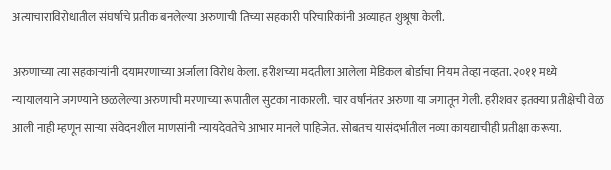अत्याचाराविरोधातील संघर्षाचे प्रतीक बनलेल्या अरुणाची तिच्या सहकारी परिचारिकांनी अव्याहत शुश्रूषा केली.

अरुणाच्या त्या सहकाऱ्यांनी दयामरणाच्या अर्जाला विरोध केला. हरीशच्या मदतीला आलेला मेडिकल बोर्डाचा नियम तेव्हा नव्हता. २०११ मध्ये न्यायालयाने जगण्याने छळलेल्या अरुणाची मरणाच्या रूपातील सुटका नाकारली. चार वर्षांनंतर अरुणा या जगातून गेली. हरीशवर इतक्या प्रतीक्षेची वेळ आली नाही म्हणून साऱ्या संवेदनशील माणसांनी न्यायदेवतेचे आभार मानले पाहिजेत. सोबतच यासंदर्भातील नव्या कायद्याचीही प्रतीक्षा करूया.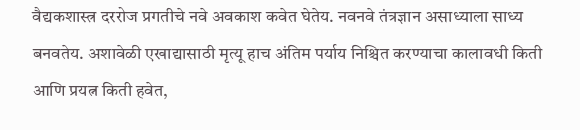वैद्यकशास्त्र दररोज प्रगतीचे नवे अवकाश कवेत घेतेय. नवनवे तंत्रज्ञान असाध्याला साध्य बनवतेय. अशावेळी एखाद्यासाठी मृत्यू हाच अंतिम पर्याय निश्चित करण्याचा कालावधी किती आणि प्रयत्न किती हवेत,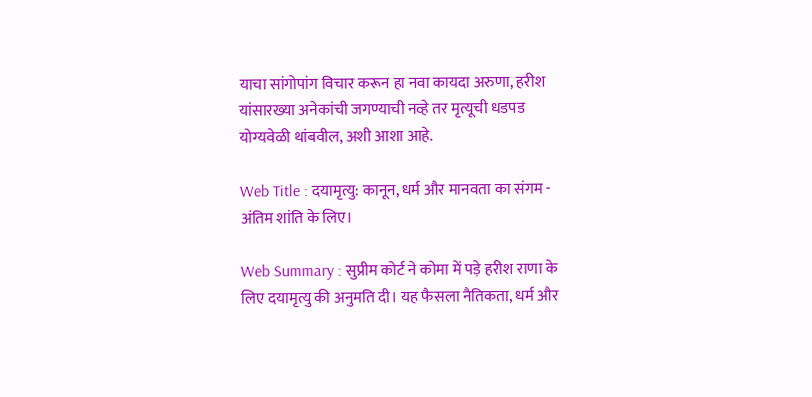याचा सांगोपांग विचार करून हा नवा कायदा अरुणा, हरीश यांसारख्या अनेकांची जगण्याची नव्हे तर मृत्यूची धडपड योग्यवेळी थांबवील, अशी आशा आहे.

Web Title : दयामृत्यु: कानून, धर्म और मानवता का संगम - अंतिम शांति के लिए।

Web Summary : सुप्रीम कोर्ट ने कोमा में पड़े हरीश राणा के लिए दयामृत्यु की अनुमति दी। यह फैसला नैतिकता, धर्म और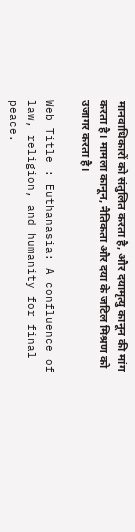मानवाधिकारों को संतुलित करता है, और दयामृत्यु कानून की मांग करता है। मामला कानून, नैतिकता और दया के जटिल मिश्रण को उजागर करता है।

Web Title : Euthanasia: A confluence of law, religion, and humanity for final peace.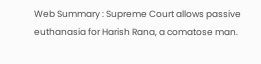Web Summary : Supreme Court allows passive euthanasia for Harish Rana, a comatose man.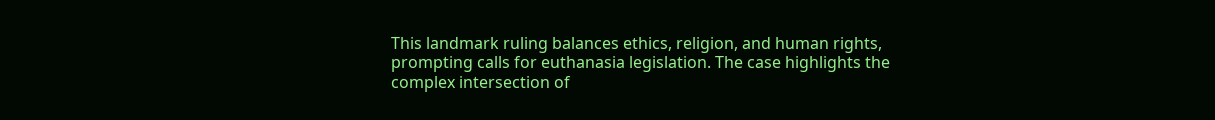This landmark ruling balances ethics, religion, and human rights, prompting calls for euthanasia legislation. The case highlights the complex intersection of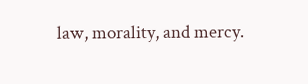law, morality, and mercy.